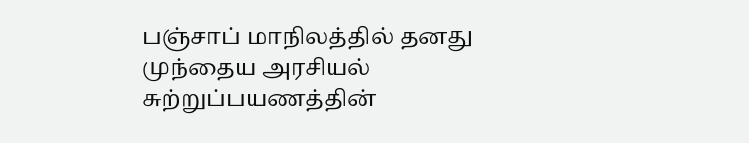பஞ்சாப் மாநிலத்தில் தனது முந்தைய அரசியல் சுற்றுப்பயணத்தின்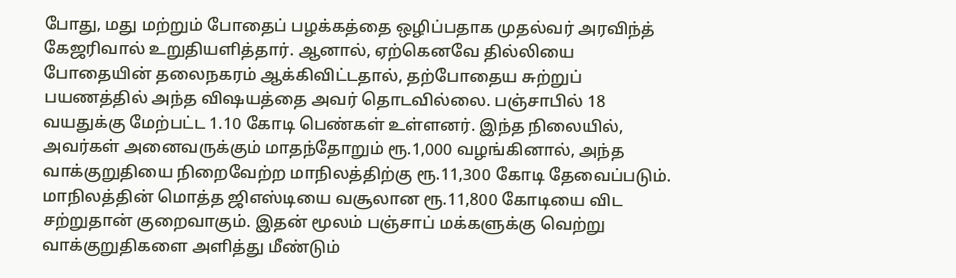போது, மது மற்றும் போதைப் பழக்கத்தை ஒழிப்பதாக முதல்வர் அரவிந்த் கேஜரிவால் உறுதியளித்தார். ஆனால், ஏற்கெனவே தில்லியை போதையின் தலைநகரம் ஆக்கிவிட்டதால், தற்போதைய சுற்றுப் பயணத்தில் அந்த விஷயத்தை அவர் தொடவில்லை. பஞ்சாபில் 18 வயதுக்கு மேற்பட்ட 1.10 கோடி பெண்கள் உள்ளனர். இந்த நிலையில், அவர்கள் அனைவருக்கும் மாதந்தோறும் ரூ.1,000 வழங்கினால், அந்த வாக்குறுதியை நிறைவேற்ற மாநிலத்திற்கு ரூ.11,300 கோடி தேவைப்படும். மாநிலத்தின் மொத்த ஜிஎஸ்டியை வசூலான ரூ.11,800 கோடியை விட சற்றுதான் குறைவாகும். இதன் மூலம் பஞ்சாப் மக்களுக்கு வெற்று வாக்குறுதிகளை அளித்து மீண்டும்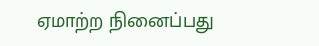ஏமாற்ற நினைப்பது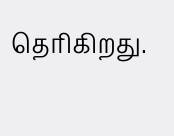தெரிகிறது.